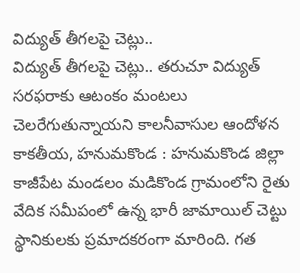విద్యుత్ తీగలపై చెట్లు..
విద్యుత్ తీగలపై చెట్లు.. తరుచూ విద్యుత్ సరఫరాకు ఆటంకం మంటలు చెలరేగుతున్నాయని కాలనీవాసుల ఆందోళన కాకతీయ, హనుమకొండ : హనుమకొండ జిల్లా కాజీపేట మండలం మడికొండ గ్రామంలోని రైతు వేదిక సమీపంలో ఉన్న భారీ జామాయిల్ చెట్టు స్థానికులకు ప్రమాదకరంగా మారింది. గత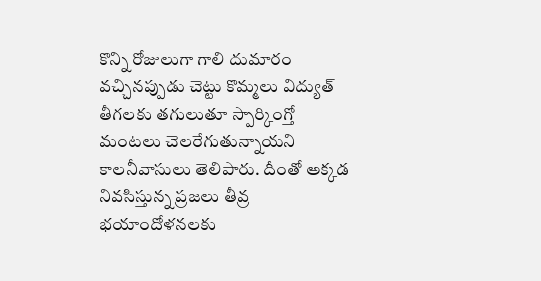కొన్ని రోజులుగా గాలి దుమారం వచ్చినప్పుడు చెట్టు కొమ్మలు విద్యుత్ తీగలకు తగులుతూ స్పార్కింగ్తో మంటలు చెలరేగుతున్నాయని కాలనీవాసులు తెలిపారు. దీంతో అక్కడ నివసిస్తున్న ప్రజలు తీవ్ర భయాందోళనలకు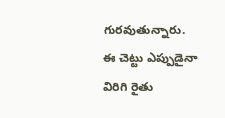గురవుతున్నారు. ఈ చెట్టు ఎప్పుడైనా విరిగి రైతు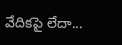వేదికపై లేదా...